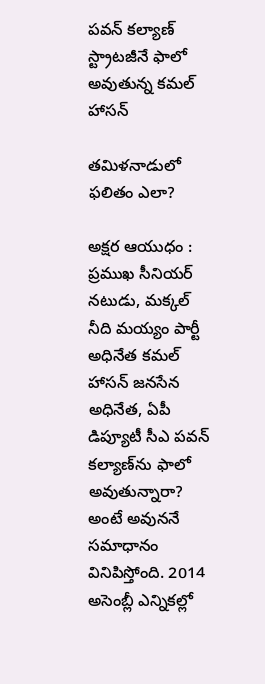పవన్ కల్యాణ్ స్ట్రాటజీనే ఫాలో అవుతున్న కమల్ హాసన్

తమిళనాడులో ఫలితం ఎలా?

అక్షర ఆయుధం : ప్రముఖ సీనియర్ నటుడు, మక్కల్ నీది మయ్యం పార్టీ అధినేత కమల్ హాసన్ జనసేన అధినేత, ఏపీ డిప్యూటీ సీఎ పవన్ కల్యాణ్‌ను ఫాలో అవుతున్నారా? అంటే అవుననే సమాధానం వినిపిస్తోంది. 2014 అసెంబ్లీ ఎన్నికల్లో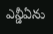ఎన్డీఏను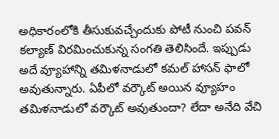అధికారంలోకి తీసుకువచ్చేందుకు పోటీ నుంచి పవన్ కల్యాణ్ విరమించుకున్న సంగతి తెలిసిందే. ఇప్పుడు అదే వ్యూహాన్ని తమిళనాడులో కమల్ హాసన్ ఫాలో అవుతున్నారు. ఏపీలో వర్కౌట్ అయిన వ్యూహం తమిళనాడులో వర్కౌట్ అవుతుందా? లేదా అనేది వేచి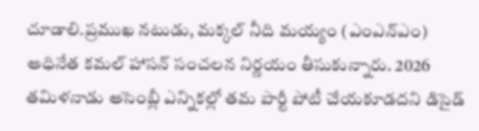చూడాలి.ప్రముఖ నటుడు, మక్కల్ నీది మయ్యం (ఎంఎన్ఎం) అధినేత కమల్ హాసన్ సంచలన నిర్ణయం తీసుకున్నారు. 2026 తమిళనాడు అసెంబ్లీ ఎన్నికల్లో తమ పార్టీ పోటీ చేయకూడదని డిసైడ్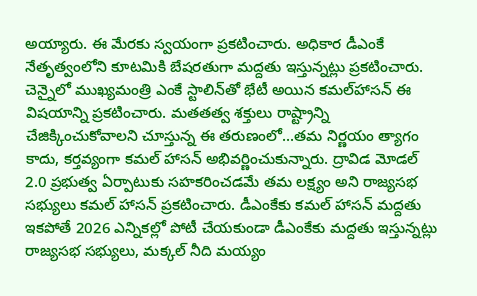అయ్యారు. ఈ మేరకు స్వయంగా ప్రకటించారు. అధికార డీఎంకే నేతృత్వంలోని కూటమికి బేషరతుగా మద్దతు ఇస్తున్నట్లు ప్రకటించారు. చెన్నైలో ముఖ్యమంత్రి ఎంకే స్టాలిన్‌తో భేటీ అయిన కమల్‌హాసన్ ఈ విషయాన్ని ప్రకటించారు. మతతత్వ శక్తులు రాష్ట్రాన్ని చేజిక్కించుకోవాలని చూస్తున్న ఈ తరుణంలో...తమ నిర్ణయం త్యాగం కాదు, కర్తవ్యంగా కమల్ హాసన్ అభివర్ణించుకున్నారు. ద్రావిడ మోడల్ 2.0 ప్రభుత్వ ఏర్పాటుకు సహకరించడమే తమ లక్ష్యం అని రాజ్యసభ సభ్యులు కమల్ హాసన్ ప్రకటించారు. డీఎంకేకు కమల్ హాసన్ మద్దతు ఇకపోతే 2026 ఎన్నికల్లో పోటీ చేయకుండా డీఎంకేకు మద్దతు ఇస్తున్నట్లు రాజ్యసభ సభ్యులు, మక్కల్ నీది మయ్యం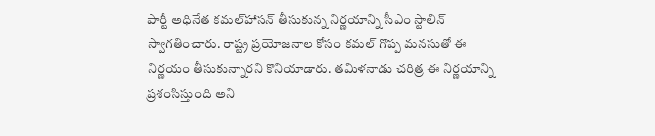పార్టీ అధినేత కమల్‌హాసన్ తీసుకున్న నిర్ణయాన్ని సీఎం స్టాలిన్ స్వాగతించారు. రాష్ట్ర ప్రయోజనాల కోసం కమల్ గొప్ప మనసుతో ఈ నిర్ణయం తీసుకున్నారని కొనియాడారు. తమిళనాడు చరిత్ర ఈ నిర్ణయాన్ని ప్రశంసిస్తుంది అని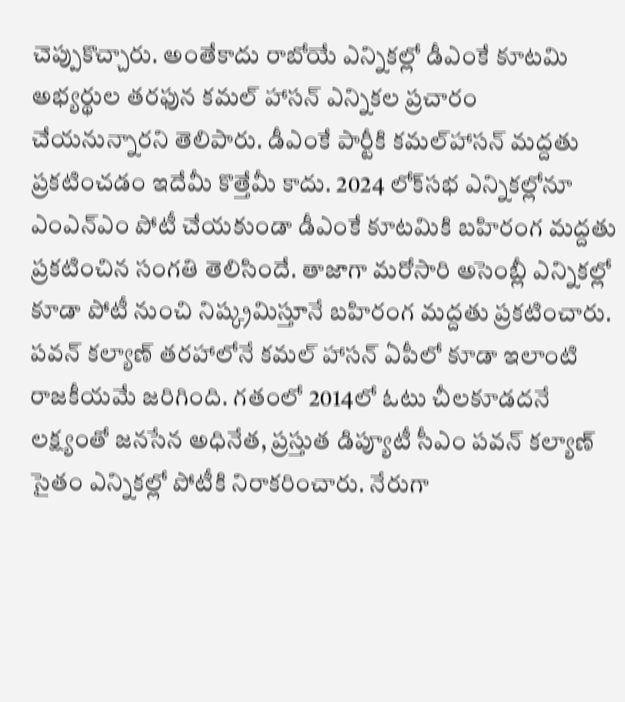చెప్పుకొచ్చారు. అంతేకాదు రాబోయే ఎన్నికల్లో డీఎంకే కూటమి అభ్యర్థుల తరఫున కమల్ హాసన్ ఎన్నికల ప్రచారం చేయనున్నారని తెలిపారు. డీఎంకే పార్టీకి కమల్‌హాసన్ మద్దతు ప్రకటించడం ఇదేమీ కొత్తేమీ కాదు. 2024 లోక్‌సభ ఎన్నికల్లోనూ ఎంఎన్ఎం పోటీ చేయకుండా డీఎంకే కూటమికి బహిరంగ మద్దతు ప్రకటించిన సంగతి తెలిసిందే. తాజాగా మరోసారి అసెంబ్లీ ఎన్నికల్లో కూడా పోటీ నుంచి నిష్క్రమిస్తూనే బహిరంగ మద్దతు ప్రకటించారు. పవన్ కల్యాణ్‌ తరహాలోనే కమల్ హాసన్ ఏపీలో కూడా ఇలాంటి రాజకీయమే జరిగింది. గతంలో 2014లో ఓటు చీలకూడదనే లక్ష్యంతో జనసేన అధినేత, ప్రస్తుత డిప్యూటీ సీఎం పవన్ కల్యాణ్ సైతం ఎన్నికల్లో పోటీకి నిరాకరించారు. నేరుగా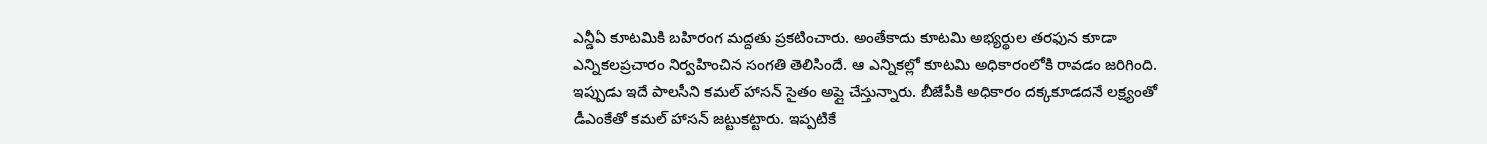ఎన్డీఏ కూటమికి బహిరంగ మద్దతు ప్రకటించారు. అంతేకాదు కూటమి అభ్యర్థుల తరఫున కూడా ఎన్నికలప్రచారం నిర్వహించిన సంగతి తెలిసిందే. ఆ ఎన్నికల్లో కూటమి అధికారంలోకి రావడం జరిగింది. ఇప్పుడు ఇదే పాలసీని కమల్ హాసన్ సైతం అప్లై చేస్తున్నారు. బీజేపీకి అధికారం దక్కకూడదనే లక్ష్యంతో డీఎంకేతో కమల్ హాసన్ జట్టుకట్టారు. ఇప్పటికే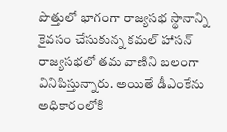పొత్తులో భాగంగా రాజ్యసభ స్థానాన్ని కైవసం చేసుకున్న కమల్ హాసన్ రాజ్యసభలో తమ వాణిని బలంగా వినిపిస్తున్నారు. అయితే డీఎంకేను అధికారంలోకి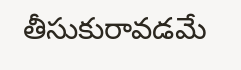తీసుకురావడమే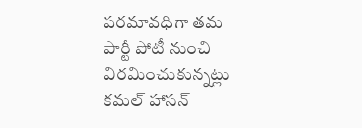పరమావధిగా తమ పార్టీ పోటీ నుంచి విరమించుకున్నట్లు కమల్ హాసన్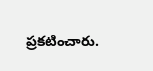ప్రకటించారు.